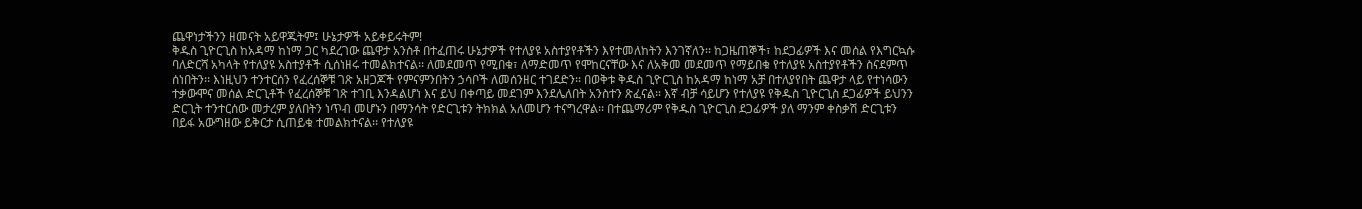ጨዋነታችንን ዘመናት አይዋጁትም፤ ሁኔታዎች አይቀይሩትም!
ቅዱስ ጊዮርጊስ ከአዳማ ከነማ ጋር ካደረገው ጨዋታ አንስቶ በተፈጠሩ ሁኔታዎች የተለያዩ አስተያየቶችን እየተመለከትን እንገኛለን፡፡ ከጋዜጠኞች፣ ከደጋፊዎች እና መሰል የእግርኳሱ ባለድርሻ አካላት የተለያዩ አስተያቶች ሲሰነዘሩ ተመልክተናል፡፡ ለመደመጥ የሚበቁ፣ ለማድመጥ የሞከርናቸው እና ለአቅመ መደመጥ የማይበቁ የተለያዩ አስተያየቶችን ስናደምጥ ሰነበትን፡፡ እነዚህን ተንተርሰን የፈረሰኞቹ ገጽ አዘጋጆች የምናምንበትን ኃሳቦች ለመሰንዘር ተገደድን፡፡ በወቅቱ ቅዱስ ጊዮርጊስ ከአዳማ ከነማ አቻ በተለያየበት ጨዋታ ላይ የተነሳውን ተቃውሞና መሰል ድርጊቶች የፈረሰኞቹ ገጽ ተገቢ እንዳልሆነ እና ይህ በቀጣይ መደገም እንደሌለበት አንስተን ጽፈናል፡፡ እኛ ብቻ ሳይሆን የተለያዩ የቅዱስ ጊዮርጊስ ደጋፊዎች ይህንን ድርጊት ተንተርሰው መታረም ያለበትን ነጥብ መሆኑን በማንሳት የድርጊቱን ትክክል አለመሆን ተናግረዋል፡፡ በተጨማሪም የቅዱስ ጊዮርጊስ ደጋፊዎች ያለ ማንም ቀስቃሽ ድርጊቱን በይፋ አውግዘው ይቅርታ ሲጠይቁ ተመልክተናል፡፡ የተለያዩ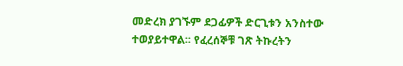መድረክ ያገኙም ደጋፊዎች ድርጊቱን አንስተው ተወያይተዋል፡፡ የፈረሰኞቹ ገጽ ትኩረትን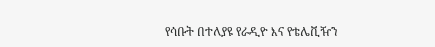የሳቡት በተለያዩ የራዲዮ እና የቴሌቪዥን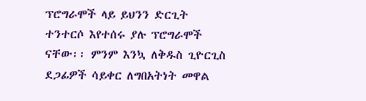ፕሮግራሞች ላይ ይህንን ድርጊት ተንተርሶ እየተሰሩ ያሉ ፕሮግራሞች ናቸው፡፡ ምንም እንኳ ለቅዱስ ጊዮርጊስ ደጋፊዎች ሳይቀር ለግበአትነት መዋል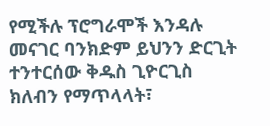የሚችሉ ፕሮግራሞች እንዳሉ መናገር ባንክድም ይህንን ድርጊት ተንተርሰው ቅዱስ ጊዮርጊስ ክለብን የማጥላላት፣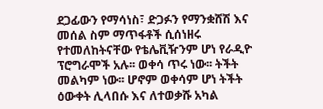ደጋፊውን የማሳነስ፣ ድጋፉን የማንቋሸሽ እና መሰል ስም ማጥፋቶች ሲሰነዘሩ የተመለከትናቸው የቴሌቪዥንም ሆነ የራዲዮ ፕሮግራሞች አሉ፡፡ ወቀሳ ጥሩ ነው፡፡ ትችት መልካም ነው፡፡ ሆኖም ወቀሳም ሆነ ትችት ዕውቀት ሊላበሱ እና ለተወቃሹ አካል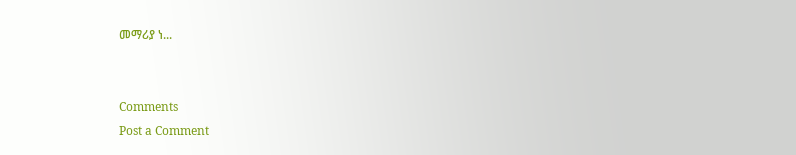መማሪያ ነ...


Comments
Post a Comment